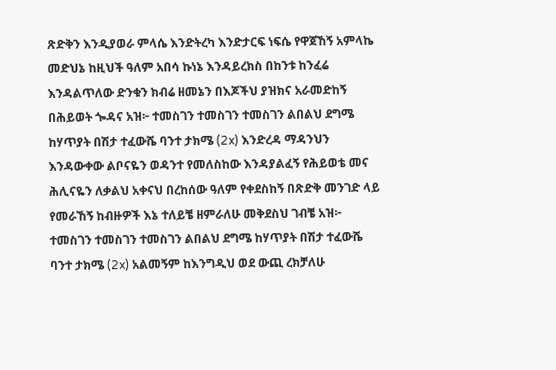ጽድቅን እንዲያወራ ምላሴ እንድትረካ እንድታርፍ ነፍሴ የዋጀኸኝ አምላኬ መድህኔ ከዚህች ዓለም አበሳ ኩነኔ እንዳይረክስ በከንቱ ከንፈሬ እንዳልጥለው ድንቁን ክብሬ ዘመኔን በእጆችህ ያዝክና አራመድከኝ በሕይወት ጐዳና አዝ፦ ተመስገን ተመስገን ተመስገን ልበልህ ደግሜ ከሃጥያት በሽታ ተፈውሼ ባንተ ታክሜ (2x) እንድረዳ ማዳንህን እንዳውቀው ልቦናዬን ወዳንተ የመለስከው እንዳያልፈኝ የሕይወቴ መና ሕሊናዬን ለቃልህ አቀናህ በረከሰው ዓለም የቀደስከኝ በጽድቅ መንገድ ላይ የመራኸኝ ከብዙዎች እኔ ተለይቼ ዘምራለሁ መቅደስህ ገብቼ አዝ፦ ተመስገን ተመስገን ተመስገን ልበልህ ደግሜ ከሃጥያት በሽታ ተፈውሼ ባንተ ታክሜ (2x) አልመኝም ከእንግዲህ ወደ ውጪ ረክቻለሁ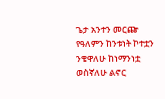ጌታ አንተን መርጬ የዓለምን ከንቱነት ኮተቷን ንቄዋለሁ ከነማንነቷ ወስኛለሁ ልኖር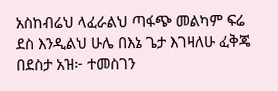አስከብሬህ ላፈራልህ ጣፋጭ መልካም ፍሬ ደስ እንዲልህ ሁሌ በእኔ ጌታ እገዛለሁ ፈቅጄ በደስታ አዝ፦ ተመስገን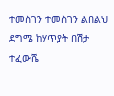ተመስገን ተመስገን ልበልህ ደግሜ ከሃጥያት በሽታ ተፈውሼ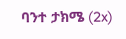ባንተ ታክሜ (2x)